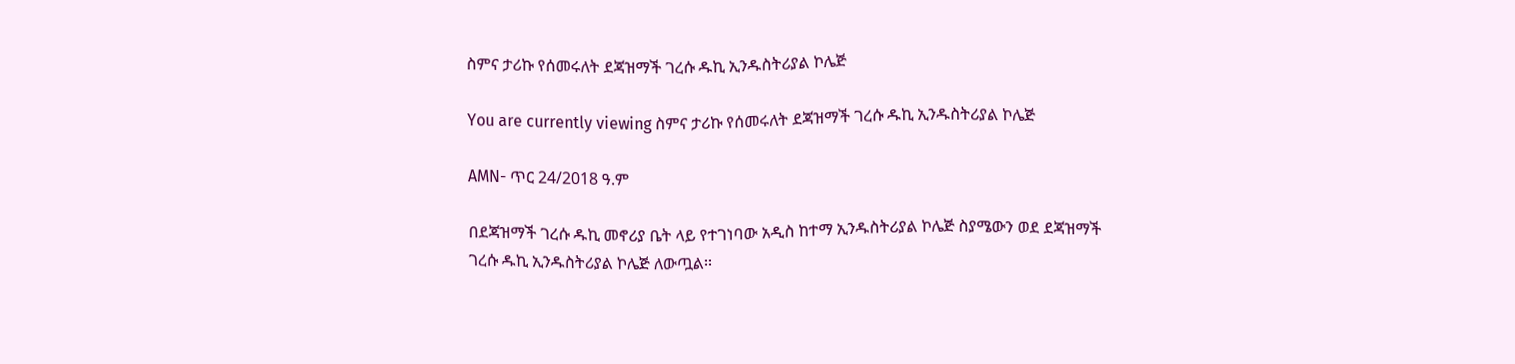ስምና ታሪኩ የሰመሩለት ደጃዝማች ገረሱ ዱኪ ኢንዱስትሪያል ኮሌጅ

You are currently viewing ስምና ታሪኩ የሰመሩለት ደጃዝማች ገረሱ ዱኪ ኢንዱስትሪያል ኮሌጅ

AMN- ጥር 24/2018 ዓ.ም

በደጃዝማች ገረሱ ዱኪ መኖሪያ ቤት ላይ የተገነባው አዲስ ከተማ ኢንዱስትሪያል ኮሌጅ ስያሜውን ወደ ደጃዝማች ገረሱ ዱኪ ኢንዱስትሪያል ኮሌጅ ለውጧል፡፡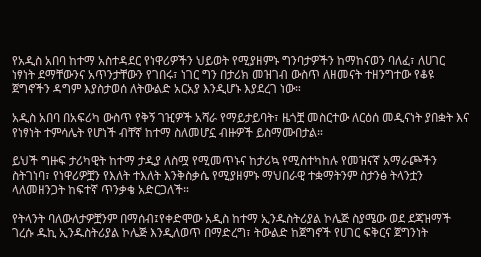የአዲስ አበባ ከተማ አስተዳደር የነዋሪዎችን ህይወት የሚያዘምኑ ግንባታዎችን ከማከናወን ባለፈ፣ ለሀገር ነፃነት ደማቸውንና አጥንታቸውን የገበሩ፣ ነገር ግን በታሪክ መዝገብ ውስጥ ለዘመናት ተዘንግተው የቆዩ ጀግኖችን ዳግም እያስታወሰ ለትውልድ አርአያ እንዲሆኑ እያደረገ ነው።

አዲስ አበባ በአፍሪካ ውስጥ የቅኝ ገዢዎች አሻራ የማይታይባት፣ ዜጎቿ መስርተው ለርዕሰ መዲናነት ያበቋት እና የነፃነት ተምሳሌት የሆነች ብቸኛ ከተማ ስለመሆኗ ብዙዎች ይስማሙበታል።

ይህች ግዙፍ ታሪካዊት ከተማ ታዲያ ለስሟ የሚመጥኑና ከታሪኳ የሚስተካከሉ የመዝናኛ አማራጮችን ስትገነባ፣ የነዋሪዎቿን የእለት ተእለት እንቅስቃሴ የሚያዘምኑ ማህበራዊ ተቋማትንም ስታንፅ ትላንቷን ላለመዘንጋት ከፍተኛ ጥንቃቄ አድርጋለች።

የትላንት ባለውለታዎቿንም በማሰብ፤የቀድሞው አዲስ ከተማ ኢንዱስትሪያል ኮሌጅ ስያሜው ወደ ደጃዝማች ገረሱ ዱኪ ኢንዱስትሪያል ኮሌጅ እንዲለወጥ በማድረግ፣ ትውልድ ከጀግኖች የሀገር ፍቅርና ጀግንነት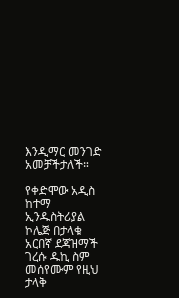እንዲማር መንገድ አመቻችታለች።

የቀድሞው አዲስ ከተማ ኢንዱስትሪያል ኮሌጅ በታላቁ አርበኛ ደጃዝማች ገረሱ ዱኪ ስም መሰየሙም የዚህ ታላቅ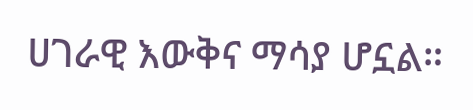ሀገራዊ እውቅና ማሳያ ሆኗል።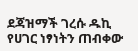ደጃዝማች ገረሱ ዱኪ የሀገር ነፃነትን ጠብቀው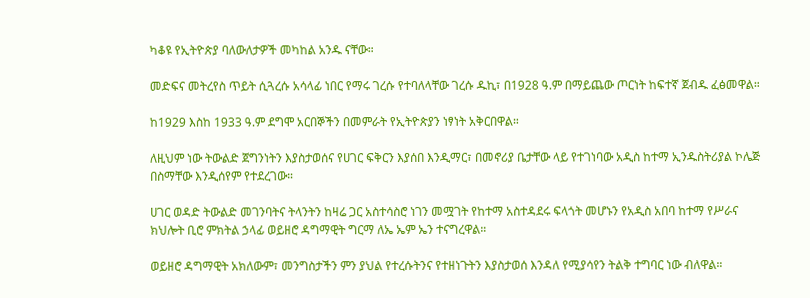ካቆዩ የኢትዮጵያ ባለውለታዎች መካከል አንዱ ናቸው።

መድፍና መትረየስ ጥይት ሲጓረሱ አሳላፊ ነበር የማሩ ገረሱ የተባለላቸው ገረሱ ዱኪ፣ በ1928 ዓ.ም በማይጨው ጦርነት ከፍተኛ ጀብዱ ፈፅመዋል።

ከ1929 እስከ 1933 ዓ.ም ደግሞ አርበኞችን በመምራት የኢትዮጵያን ነፃነት አቅርበዋል።

ለዚህም ነው ትውልድ ጀግንነትን እያስታወሰና የሀገር ፍቅርን እያሰበ እንዲማር፣ በመኖሪያ ቤታቸው ላይ የተገነባው አዲስ ከተማ ኢንዱስትሪያል ኮሌጅ በስማቸው እንዲሰየም የተደረገው።

ሀገር ወዳድ ትውልድ መገንባትና ትላንትን ከዛሬ ጋር አስተሳስሮ ነገን መሟገት የከተማ አስተዳደሩ ፍላጎት መሆኑን የአዲስ አበባ ከተማ የሥራና ክህሎት ቢሮ ምክትል ኃላፊ ወይዘሮ ዳግማዊት ግርማ ለኤ ኤም ኤን ተናግረዋል።

ወይዘሮ ዳግማዊት አክለውም፣ መንግስታችን ምን ያህል የተረሱትንና የተዘነጉትን እያስታወሰ እንዳለ የሚያሳየን ትልቅ ተግባር ነው ብለዋል።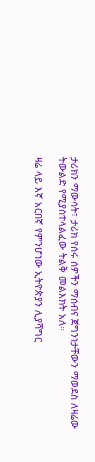ታሪክን ማውሳት፣ ታሪክ የሰሩ ሰዎችን ማሰብና ጀግንነታቸውን ማወደስ ለዛሬው ትውልድ የሚያስተላልፈው ትልቅ መልእክት አለ።

ዛሬ ላይ እኛ አርበኛ የምንሆነው ኢትዮጵያን ሊያሻግር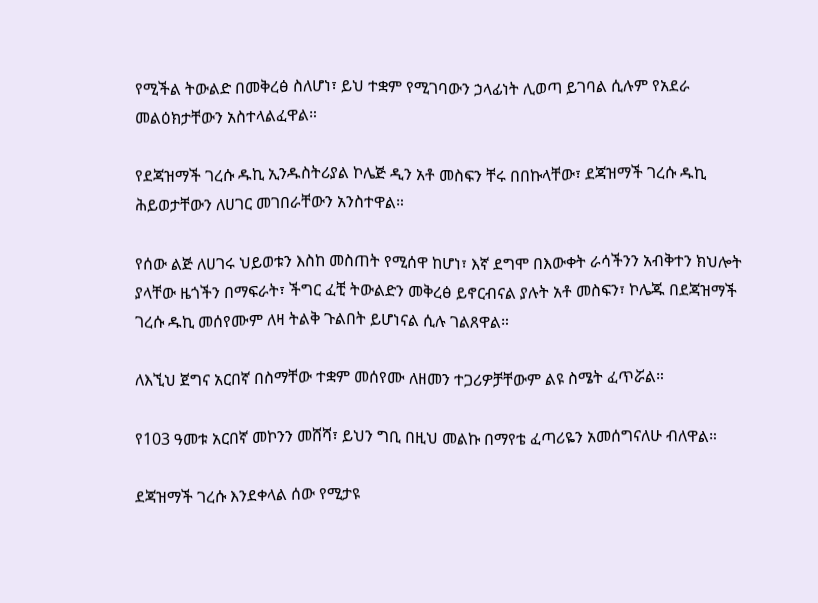የሚችል ትውልድ በመቅረፅ ስለሆነ፣ ይህ ተቋም የሚገባውን ኃላፊነት ሊወጣ ይገባል ሲሉም የአደራ መልዕክታቸውን አስተላልፈዋል።

የደጃዝማች ገረሱ ዱኪ ኢንዱስትሪያል ኮሌጅ ዲን አቶ መስፍን ቸሩ በበኩላቸው፣ ደጃዝማች ገረሱ ዱኪ ሕይወታቸውን ለሀገር መገበራቸውን አንስተዋል።

የሰው ልጅ ለሀገሩ ህይወቱን እስከ መስጠት የሚሰዋ ከሆነ፣ እኛ ደግሞ በእውቀት ራሳችንን አብቅተን ክህሎት ያላቸው ዜጎችን በማፍራት፣ ችግር ፈቺ ትውልድን መቅረፅ ይኖርብናል ያሉት አቶ መስፍን፣ ኮሌጁ በደጃዝማች ገረሱ ዱኪ መሰየሙም ለዛ ትልቅ ጉልበት ይሆነናል ሲሉ ገልጸዋል።

ለእኚህ ጀግና አርበኛ በስማቸው ተቋም መሰየሙ ለዘመን ተጋሪዎቻቸውም ልዩ ስሜት ፈጥሯል።

የ103 ዓመቱ አርበኛ መኮንን መሸሻ፣ ይህን ግቢ በዚህ መልኩ በማየቴ ፈጣሪዬን አመሰግናለሁ ብለዋል።

ደጃዝማች ገረሱ እንደቀላል ሰው የሚታዩ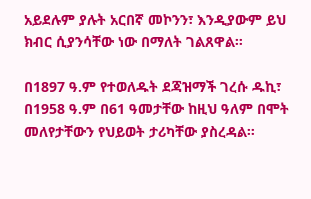አይደሉም ያሉት አርበኛ መኮንን፣ እንዲያውም ይህ ክብር ሲያንሳቸው ነው በማለት ገልጸዋል።

በ1897 ዓ.ም የተወለዱት ደጃዝማች ገረሱ ዱኪ፣ በ1958 ዓ.ም በ61 ዓመታቸው ከዚህ ዓለም በሞት መለየታቸውን የህይወት ታሪካቸው ያስረዳል።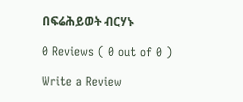በፍሬሕይወት ብርሃኑ

0 Reviews ( 0 out of 0 )

Write a Review